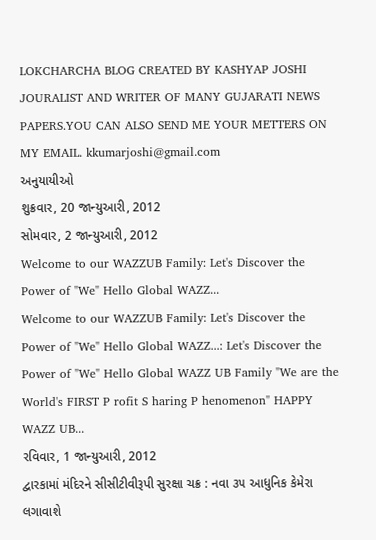LOKCHARCHA BLOG CREATED BY KASHYAP JOSHI JOURALIST AND WRITER OF MANY GUJARATI NEWS PAPERS.YOU CAN ALSO SEND ME YOUR METTERS ON MY EMAIL. kkumarjoshi@gmail.com
અનુયાયીઓ
શુક્રવાર, 20 જાન્યુઆરી, 2012
સોમવાર, 2 જાન્યુઆરી, 2012
Welcome to our WAZZUB Family: Let's Discover the Power of "We" Hello Global WAZZ...
Welcome to our WAZZUB Family: Let's Discover the Power of "We" Hello Global WAZZ...: Let's Discover the Power of "We" Hello Global WAZZ UB Family "We are the World's FIRST P rofit S haring P henomenon" HAPPY WAZZ UB...
રવિવાર, 1 જાન્યુઆરી, 2012
દ્વારકામાં મંદિરને સીસીટીવીરૂપી સુરક્ષા ચક્ર : નવા ૩૫ આધુનિક કેમેરા લગાવાશે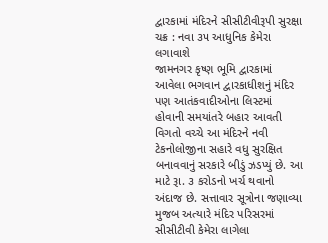દ્વારકામાં મંદિરને સીસીટીવીરૂપી સુરક્ષા ચક્ર : નવા ૩૫ આધુનિક કેમેરા લગાવાશે
જામનગર કૃષ્ણ ભૂમિ દ્વારકામાં આવેલા ભગવાન દ્વારકાધીશનું મંદિર પણ આતંકવાદીઓના લિસ્ટમાં હોવાની સમયાંતરે બહાર આવતી વિગતો વચ્ચે આ મંદિરને નવી ટેકનોલોજીના સહારે વધુ સુરક્ષિત બનાવવાનું સરકારે બીડું ઝડપ્યું છે. આ માટે રૂા. ૩ કરોડનો ખર્ચ થવાનો અંદાજ છે. સત્તાવાર સૂત્રોના જણાવ્યા મુજબ અત્યારે મંદિર પરિસરમાં સીસીટીવી કેમેરા લાગેલા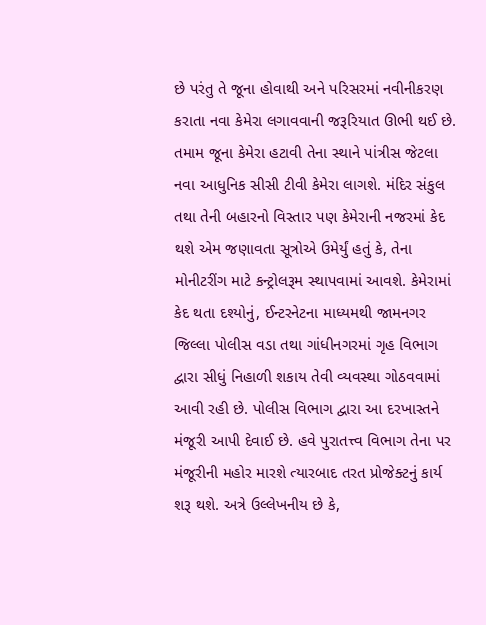છે પરંતુ તે જૂના હોવાથી અને પરિસરમાં નવીનીકરણ કરાતા નવા કેમેરા લગાવવાની જરૂરિયાત ઊભી થઈ છે. તમામ જૂના કેમેરા હટાવી તેના સ્થાને પાંત્રીસ જેટલા નવા આધુનિક સીસી ટીવી કેમેરા લાગશે. મંદિર સંકુલ તથા તેની બહારનો વિસ્તાર પણ કેમેરાની નજરમાં કેદ થશે એમ જણાવતા સૂત્રોએ ઉમેર્યું હતું કે, તેના મોનીટરીંગ માટે કન્ટ્રોલરૂમ સ્થાપવામાં આવશે. કેમેરામાં કેદ થતા દશ્યોનું, ઈન્ટરનેટના માધ્યમથી જામનગર જિલ્લા પોલીસ વડા તથા ગાંધીનગરમાં ગૃહ વિભાગ દ્વારા સીધું નિહાળી શકાય તેવી વ્યવસ્થા ગોઠવવામાં આવી રહી છે. પોલીસ વિભાગ દ્વારા આ દરખાસ્તને મંજૂરી આપી દેવાઈ છે. હવે પુરાતત્ત્વ વિભાગ તેના પર મંજૂરીની મહોર મારશે ત્યારબાદ તરત પ્રોજેક્ટનું કાર્ય શરૂ થશે. અત્રે ઉલ્લેખનીય છે કે,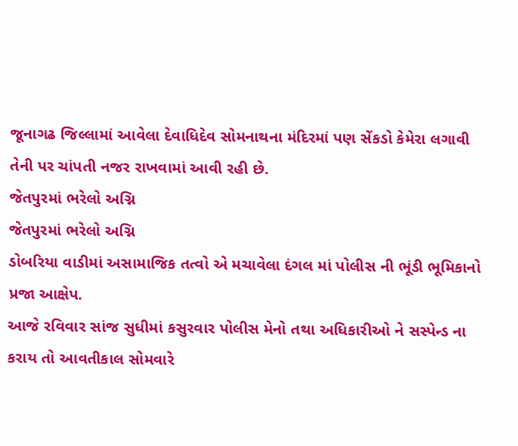જૂનાગઢ જિલ્લામાં આવેલા દેવાધિદેવ સોમનાથના મંદિરમાં પણ સેંકડો કેમેરા લગાવી તેની પર ચાંપતી નજર રાખવામાં આવી રહી છે.
જેતપુરમાં ભરેલો અગ્નિ
જેતપુરમાં ભરેલો અગ્નિ
ડોબરિયા વાડીમાં અસામાજિક તત્વો એ મચાવેલા દંગલ માં પોલીસ ની ભૂંડી ભૂમિકાનો પ્રજા આક્ષેપ.
આજે રવિવાર સાંજ સુધીમાં કસુરવાર પોલીસ મેનો તથા અધિકારીઓ ને સસ્પેન્ડ ના કરાય તો આવતીકાલ સોમવારે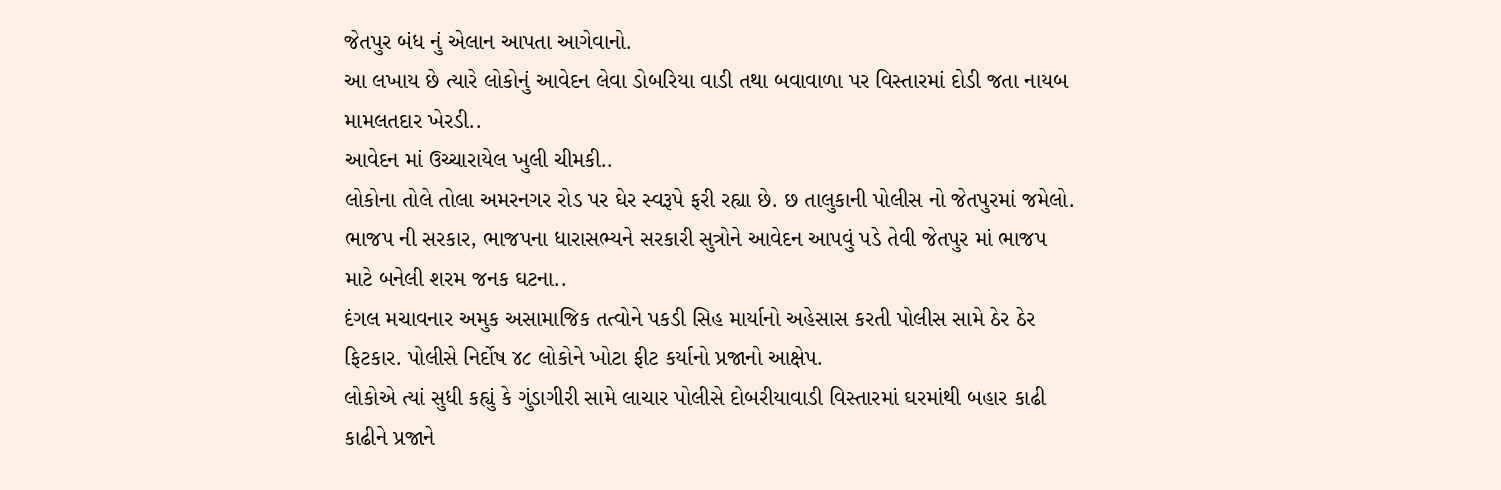જેતપુર બંધ નું એલાન આપતા આગેવાનો.
આ લખાય છે ત્યારે લોકોનું આવેદન લેવા ડોબરિયા વાડી તથા બવાવાળા પર વિસ્તારમાં દોડી જતા નાયબ મામલતદાર ખેરડી..
આવેદન માં ઉચ્ચારાયેલ ખુલી ચીમકી..
લોકોના તોલે તોલા અમરનગર રોડ પર ઘેર સ્વરૂપે ફરી રહ્યા છે. છ તાલુકાની પોલીસ નો જેતપુરમાં જમેલો. ભાજપ ની સરકાર, ભાજપના ધારાસભ્યને સરકારી સુત્રોને આવેદન આપવું પડે તેવી જેતપુર માં ભાજપ માટે બનેલી શરમ જનક ઘટના..
દંગલ મચાવનાર અમુક અસામાજિક તત્વોને પકડી સિહ માર્યાનો અહેસાસ કરતી પોલીસ સામે ઠેર ઠેર ફિટકાર. પોલીસે નિર્દોષ ૪૮ લોકોને ખોટા ફીટ કર્યાનો પ્રજાનો આક્ષેપ.
લોકોએ ત્યાં સુધી કહ્યું કે ગુંડાગીરી સામે લાચાર પોલીસે દોબરીયાવાડી વિસ્તારમાં ઘરમાંથી બહાર કાઢી કાઢીને પ્રજાને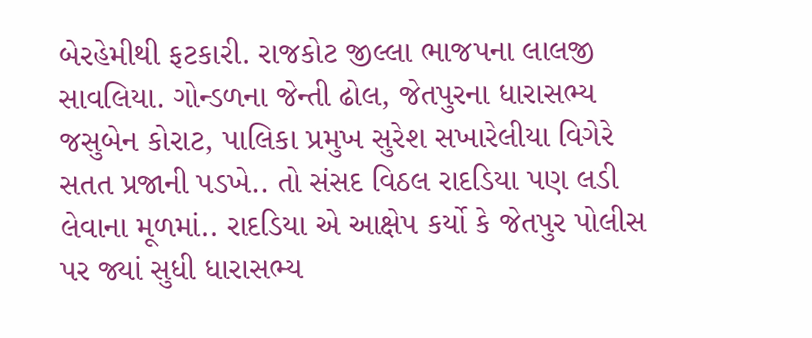બેરહેમીથી ફટકારી. રાજકોટ જીલ્લા ભાજપના લાલજી સાવલિયા. ગોન્ડળના જેન્તી ઢોલ, જેતપુરના ધારાસભ્ય જસુબેન કોરાટ, પાલિકા પ્રમુખ સુરેશ સખારેલીયા વિગેરે સતત પ્રજાની પડખે.. તો સંસદ વિઠલ રાદડિયા પણ લડી લેવાના મૂળમાં.. રાદડિયા એ આક્ષેપ કર્યો કે જેતપુર પોલીસ પર જ્યાં સુધી ધારાસભ્ય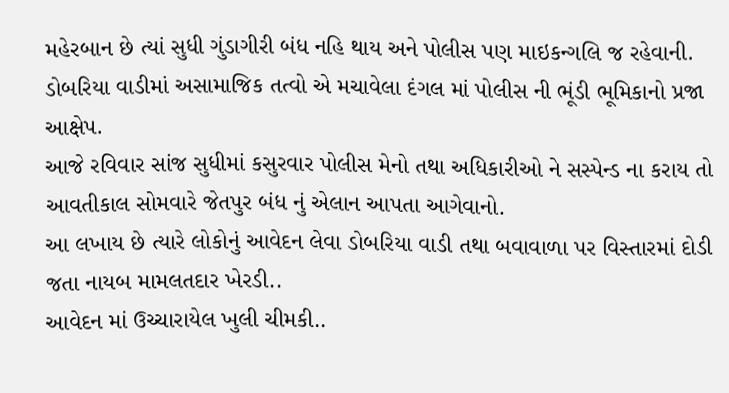મહેરબાન છે ત્યાં સુધી ગુંડાગીરી બંધ નહિ થાય અને પોલીસ પણ માઇકન્ગલિ જ રહેવાની.
ડોબરિયા વાડીમાં અસામાજિક તત્વો એ મચાવેલા દંગલ માં પોલીસ ની ભૂંડી ભૂમિકાનો પ્રજા આક્ષેપ.
આજે રવિવાર સાંજ સુધીમાં કસુરવાર પોલીસ મેનો તથા અધિકારીઓ ને સસ્પેન્ડ ના કરાય તો આવતીકાલ સોમવારે જેતપુર બંધ નું એલાન આપતા આગેવાનો.
આ લખાય છે ત્યારે લોકોનું આવેદન લેવા ડોબરિયા વાડી તથા બવાવાળા પર વિસ્તારમાં દોડી જતા નાયબ મામલતદાર ખેરડી..
આવેદન માં ઉચ્ચારાયેલ ખુલી ચીમકી..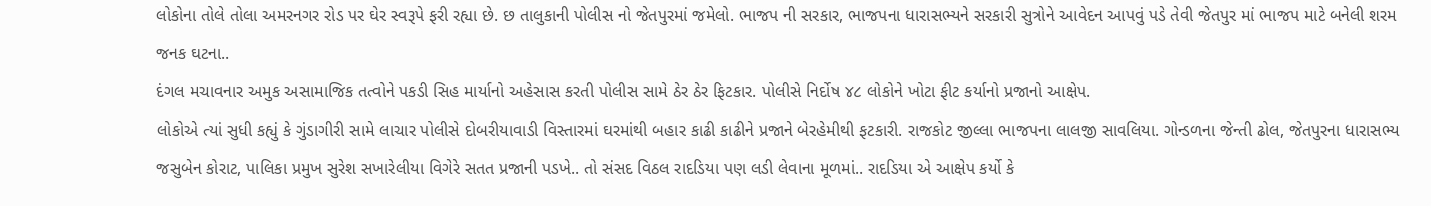લોકોના તોલે તોલા અમરનગર રોડ પર ઘેર સ્વરૂપે ફરી રહ્યા છે. છ તાલુકાની પોલીસ નો જેતપુરમાં જમેલો. ભાજપ ની સરકાર, ભાજપના ધારાસભ્યને સરકારી સુત્રોને આવેદન આપવું પડે તેવી જેતપુર માં ભાજપ માટે બનેલી શરમ જનક ઘટના..
દંગલ મચાવનાર અમુક અસામાજિક તત્વોને પકડી સિહ માર્યાનો અહેસાસ કરતી પોલીસ સામે ઠેર ઠેર ફિટકાર. પોલીસે નિર્દોષ ૪૮ લોકોને ખોટા ફીટ કર્યાનો પ્રજાનો આક્ષેપ.
લોકોએ ત્યાં સુધી કહ્યું કે ગુંડાગીરી સામે લાચાર પોલીસે દોબરીયાવાડી વિસ્તારમાં ઘરમાંથી બહાર કાઢી કાઢીને પ્રજાને બેરહેમીથી ફટકારી. રાજકોટ જીલ્લા ભાજપના લાલજી સાવલિયા. ગોન્ડળના જેન્તી ઢોલ, જેતપુરના ધારાસભ્ય જસુબેન કોરાટ, પાલિકા પ્રમુખ સુરેશ સખારેલીયા વિગેરે સતત પ્રજાની પડખે.. તો સંસદ વિઠલ રાદડિયા પણ લડી લેવાના મૂળમાં.. રાદડિયા એ આક્ષેપ કર્યો કે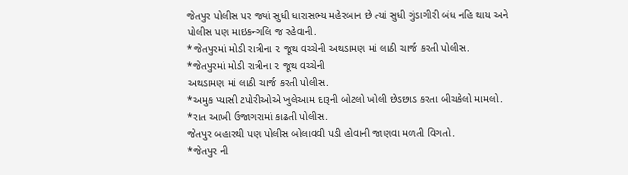જેતપુર પોલીસ પર જ્યાં સુધી ધારાસભ્ય મહેરબાન છે ત્યાં સુધી ગુંડાગીરી બંધ નહિ થાય અને પોલીસ પણ માઇકન્ગલિ જ રહેવાની.
*જેતપુરમાં મોડી રાત્રીના ૨ જૂથ વચ્ચેની અથડામણ માં લાઠી ચાર્જ કરતી પોલીસ.
*જેતપુરમાં મોડી રાત્રીના ૨ જૂથ વચ્ચેની
અથડામણ માં લાઠી ચાર્જ કરતી પોલીસ.
*અમુક પ્યાસી ટપોરીઓએ ખુલેઆમ દારૂની બોટલો ખોલી છેડછાડ કરતા બીચકેલો મામલો.
*રાત આખી ઉજાગરામાં કાઢતી પોલીસ.
જેતપુર બહારથી પણ પોલીસ બોલાવવી પડી હોવાની જાણવા મળતી વિગતો.
*જેતપુર ની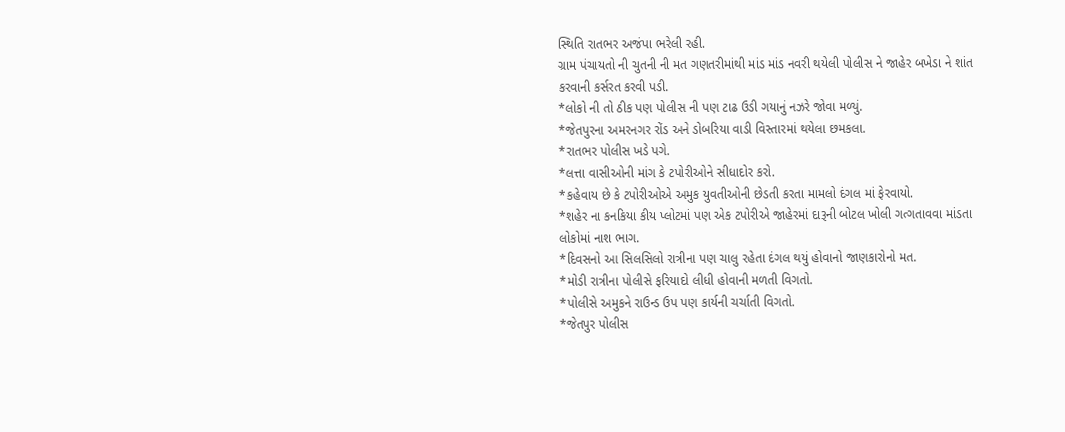સ્થિતિ રાતભર અજંપા ભરેલી રહી.
ગ્રામ પંચાયતો ની ચુતની ની મત ગણતરીમાંથી માંડ માંડ નવરી થયેલી પોલીસ ને જાહેર બખેડા ને શાંત કરવાની કર્સરત કરવી પડી.
*લોકો ની તો ઠીક પણ પોલીસ ની પણ ટાઢ ઉડી ગયાનું નઝરે જોવા મળ્યું.
*જેતપુરના અમરનગર રોંડ અને ડોબરિયા વાડી વિસ્તારમાં થયેલા છમકલા.
*રાતભર પોલીસ ખડે પગે.
*લત્તા વાસીઓની માંગ કે ટપોરીઓને સીધાદોર કરો.
*કહેવાય છે કે ટપોરીઓએ અમુક યુવતીઓની છેડતી કરતા મામલો દંગલ માં ફેરવાયો.
*શહેર ના કનકિયા કીય પ્લોટમાં પણ એક ટપોરીએ જાહેરમાં દારૂની બોટલ ખોલી ગત્ગતાવવા માંડતા લોકોમાં નાશ ભાગ.
*દિવસનો આ સિલસિલો રાત્રીના પણ ચાલુ રહેતા દંગલ થયું હોવાનો જાણકારોનો મત.
*મોડી રાત્રીના પોલીસે ફરિયાદો લીધી હોવાની મળતી વિગતો.
*પોલીસે અમુકને રાઉન્ડ ઉપ પણ કાર્યની ચર્ચાતી વિગતો.
*જેતપુર પોલીસ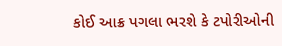કોઈ આક્ર પગલા ભરશે કે ટપોરીઓની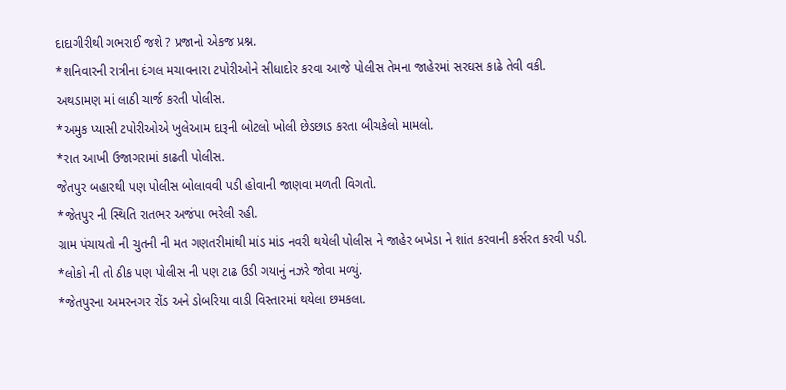દાદાગીરીથી ગભરાઈ જશે ? પ્રજાનો એકજ પ્રશ્ન.
*શનિવારની રાત્રીના દંગલ મચાવનારા ટપોરીઓને સીધાદોર કરવા આજે પોલીસ તેમના જાહેરમાં સરઘસ કાઢે તેવી વકી.
અથડામણ માં લાઠી ચાર્જ કરતી પોલીસ.
*અમુક પ્યાસી ટપોરીઓએ ખુલેઆમ દારૂની બોટલો ખોલી છેડછાડ કરતા બીચકેલો મામલો.
*રાત આખી ઉજાગરામાં કાઢતી પોલીસ.
જેતપુર બહારથી પણ પોલીસ બોલાવવી પડી હોવાની જાણવા મળતી વિગતો.
*જેતપુર ની સ્થિતિ રાતભર અજંપા ભરેલી રહી.
ગ્રામ પંચાયતો ની ચુતની ની મત ગણતરીમાંથી માંડ માંડ નવરી થયેલી પોલીસ ને જાહેર બખેડા ને શાંત કરવાની કર્સરત કરવી પડી.
*લોકો ની તો ઠીક પણ પોલીસ ની પણ ટાઢ ઉડી ગયાનું નઝરે જોવા મળ્યું.
*જેતપુરના અમરનગર રોંડ અને ડોબરિયા વાડી વિસ્તારમાં થયેલા છમકલા.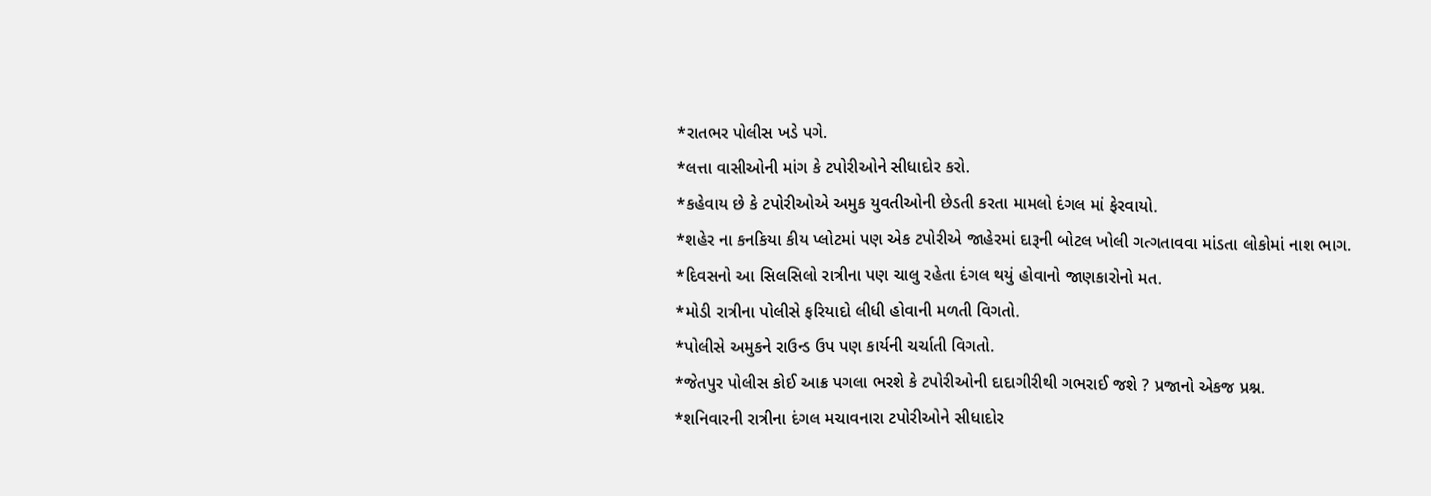*રાતભર પોલીસ ખડે પગે.
*લત્તા વાસીઓની માંગ કે ટપોરીઓને સીધાદોર કરો.
*કહેવાય છે કે ટપોરીઓએ અમુક યુવતીઓની છેડતી કરતા મામલો દંગલ માં ફેરવાયો.
*શહેર ના કનકિયા કીય પ્લોટમાં પણ એક ટપોરીએ જાહેરમાં દારૂની બોટલ ખોલી ગત્ગતાવવા માંડતા લોકોમાં નાશ ભાગ.
*દિવસનો આ સિલસિલો રાત્રીના પણ ચાલુ રહેતા દંગલ થયું હોવાનો જાણકારોનો મત.
*મોડી રાત્રીના પોલીસે ફરિયાદો લીધી હોવાની મળતી વિગતો.
*પોલીસે અમુકને રાઉન્ડ ઉપ પણ કાર્યની ચર્ચાતી વિગતો.
*જેતપુર પોલીસ કોઈ આક્ર પગલા ભરશે કે ટપોરીઓની દાદાગીરીથી ગભરાઈ જશે ? પ્રજાનો એકજ પ્રશ્ન.
*શનિવારની રાત્રીના દંગલ મચાવનારા ટપોરીઓને સીધાદોર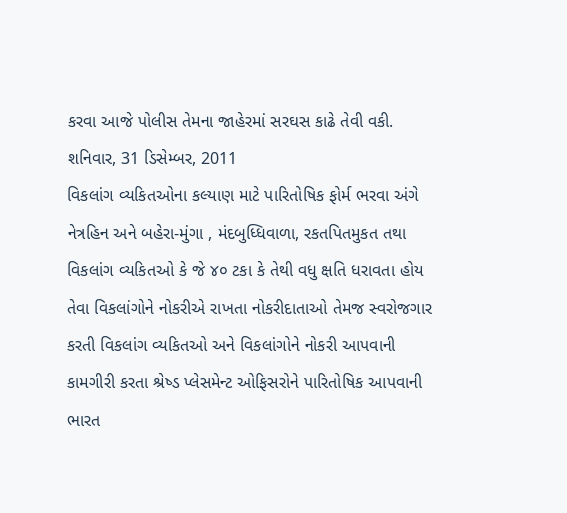કરવા આજે પોલીસ તેમના જાહેરમાં સરઘસ કાઢે તેવી વકી.
શનિવાર, 31 ડિસેમ્બર, 2011
વિકલાંગ વ્યકિતઓના કલ્યાણ માટે પારિતોષિક ફોર્મ ભરવા અંગે
નેત્રહિન અને બહેરા-મુંગા , મંદબુધ્ધિવાળા, રકતપિતમુકત તથા વિકલાંગ વ્યકિતઓ કે જે ૪૦ ટકા કે તેથી વધુ ક્ષતિ ધરાવતા હોય તેવા વિકલાંગોને નોકરીએ રાખતા નોકરીદાતાઓ તેમજ સ્વરોજગાર કરતી વિકલાંગ વ્યકિતઓ અને વિકલાંગોને નોકરી આપવાની કામગીરી કરતા શ્રેષ્ડ પ્લેસમેન્ટ ઓફિસરોને પારિતોષિક આપવાની ભારત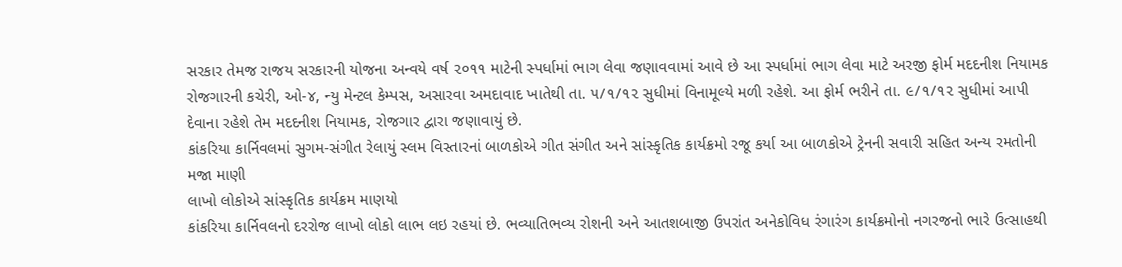સરકાર તેમજ રાજય સરકારની યોજના અન્વયે વર્ષ ૨૦૧૧ માટેની સ્પર્ધામાં ભાગ લેવા જણાવવામાં આવે છે આ સ્પર્ધામાં ભાગ લેવા માટે અરજી ફોર્મ મદદનીશ નિયામક રોજગારની કચેરી, ઓ-૪, ન્યુ મેન્ટલ કેમ્પસ, અસારવા અમદાવાદ ખાતેથી તા. ૫/૧/૧૨ સુધીમાં વિનામૂલ્યે મળી રહેશે. આ ફોર્મ ભરીને તા. ૯/૧/૧૨ સુધીમાં આપી દેવાના રહેશે તેમ મદદનીશ નિયામક, રોજગાર દ્વારા જણાવાયું છે.
કાંકરિયા કાર્નિવલમાં સુગમ-સંગીત રેલાયું સ્લમ વિસ્તારનાં બાળકોએ ગીત સંગીત અને સાંસ્કૃતિક કાર્યક્રમો રજૂ કર્યા આ બાળકોએ ટ્રેનની સવારી સહિત અન્ય રમતોની મજા માણી
લાખો લોકોએ સાંસ્કૃતિક કાર્યક્રમ માણયો
કાંકરિયા કાર્નિવલનો દરરોજ લાખો લોકો લાભ લઇ રહયાં છે. ભવ્યાતિભવ્ય રોશની અને આતશબાજી ઉપરાંત અનેકોવિધ રંગારંગ કાર્યક્રમોનો નગરજનો ભારે ઉત્સાહથી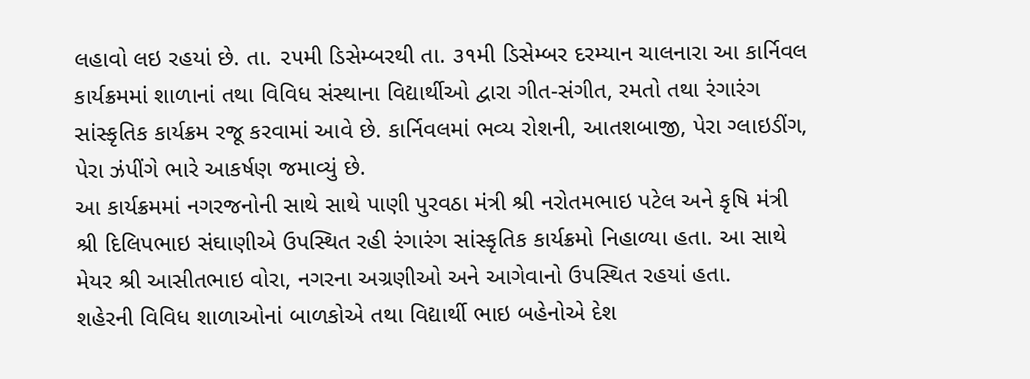લહાવો લઇ રહયાં છે. તા. ૨૫મી ડિસેમ્બરથી તા. ૩૧મી ડિસેમ્બર દરમ્યાન ચાલનારા આ કાર્નિવલ કાર્યક્રમમાં શાળાનાં તથા વિવિધ સંસ્થાના વિદ્યાર્થીઓ દ્વારા ગીત-સંગીત, રમતો તથા રંગારંગ સાંસ્કૃતિક કાર્યક્રમ રજૂ કરવામાં આવે છે. કાર્નિવલમાં ભવ્ય રોશની, આતશબાજી, પેરા ગ્લાઇડીંગ, પેરા ઝંપીંગે ભારે આકર્ષણ જમાવ્યું છે.
આ કાર્યક્રમમાં નગરજનોની સાથે સાથે પાણી પુરવઠા મંત્રી શ્રી નરોતમભાઇ પટેલ અને કૃષિ મંત્રી શ્રી દિલિપભાઇ સંઘાણીએ ઉપસ્થિત રહી રંગારંગ સાંસ્કૃતિક કાર્યક્રમો નિહાળ્યા હતા. આ સાથે મેયર શ્રી આસીતભાઇ વોરા, નગરના અગ્રણીઓ અને આગેવાનો ઉપસ્થિત રહયાં હતા.
શહેરની વિવિધ શાળાઓનાં બાળકોએ તથા વિદ્યાર્થી ભાઇ બહેનોએ દેશ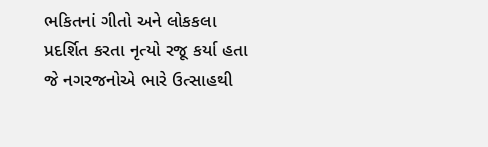ભકિતનાં ગીતો અને લોકકલા પ્રદર્શિત કરતા નૃત્યો રજૂ કર્યા હતા જે નગરજનોએ ભારે ઉત્સાહથી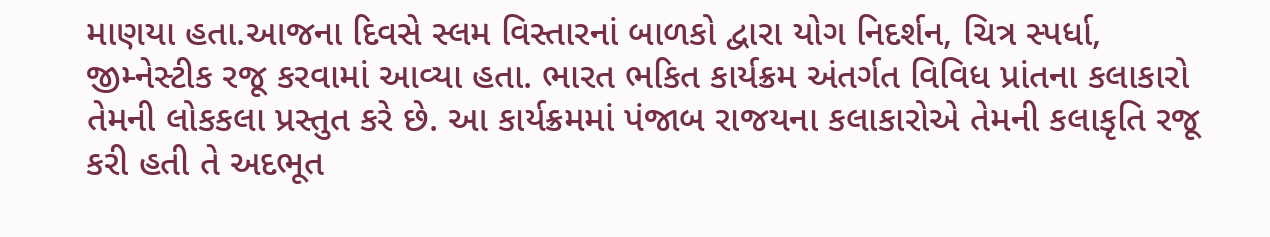માણયા હતા.આજના દિવસે સ્લમ વિસ્તારનાં બાળકો દ્વારા યોગ નિદર્શન, ચિત્ર સ્પર્ધા, જીમ્નેસ્ટીક રજૂ કરવામાં આવ્યા હતા. ભારત ભકિત કાર્યક્રમ અંતર્ગત વિવિધ પ્રાંતના કલાકારો તેમની લોકકલા પ્રસ્તુત કરે છે. આ કાર્યક્રમમાં પંજાબ રાજયના કલાકારોએ તેમની કલાકૃતિ રજૂ કરી હતી તે અદભૂત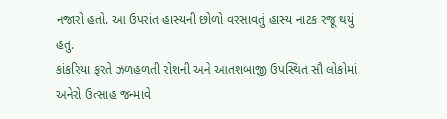નજારો હતો. આ ઉપરાંત હાસ્યની છોળો વરસાવતું હાસ્ય નાટક રજૂ થયું હતુ.
કાંકરિયા ફરતે ઝળહળતી રોશની અને આતશબાજી ઉપસ્થિત સૌ લોકોમાં અનેરો ઉત્સાહ જન્માવે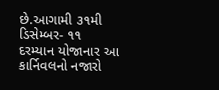છે.આગામી ૩૧મી ડિસેમ્બર- ૧૧ દરમ્યાન યોજાનાર આ કાર્નિવલનો નજારો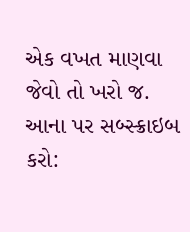એક વખત માણવા જેવો તો ખરો જ.
આના પર સબ્સ્ક્રાઇબ કરો: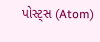પોસ્ટ્સ (Atom)